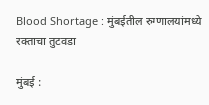Blood Shortage : मुंबईतील रुग्णालयांमध्ये रक्ताचा तुटवडा

मुंबई :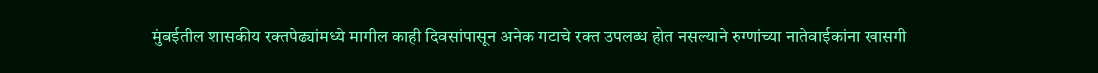मुंबईतील शासकीय रक्तपेढ्यांमध्ये मागील काही दिवसांपासून अनेक गटाचे रक्त उपलब्ध होत नसल्याने रुग्णांच्या नातेवाईकांना खासगी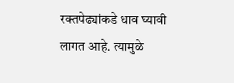रक्तपेढ्यांकडे धाव घ्यावी लागत आहे. त्यामुळे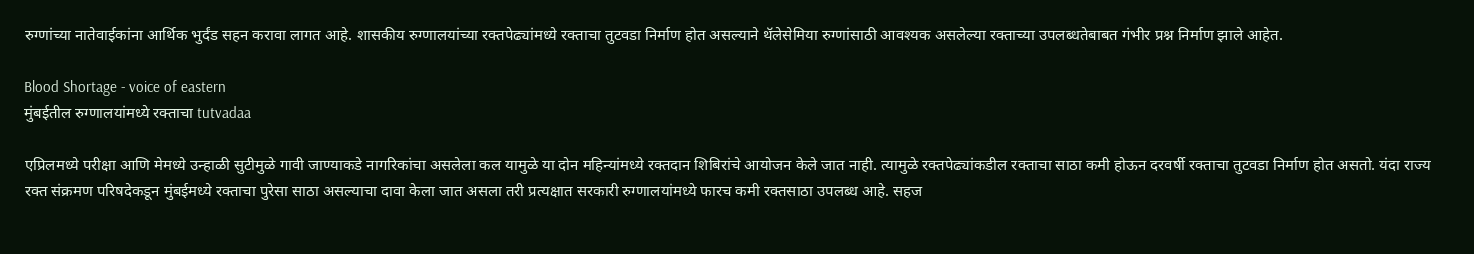रुग्णांच्या नातेवाईकांना आर्थिक भुर्दंड सहन करावा लागत आहे. शासकीय रुग्णालयांच्या रक्तपेढ्यांमध्ये रक्ताचा तुटवडा निर्माण होत असल्याने थॅलेसेमिया रुग्णांसाठी आवश्यक असलेल्या रक्ताच्या उपलब्धतेबाबत गंभीर प्रश्न निर्माण झाले आहेत.

Blood Shortage - voice of eastern
मुंबईतील रुग्णालयांमध्ये रक्ताचा tutvadaa

एप्रिलमध्ये परीक्षा आणि मेमध्ये उन्हाळी सुटीमुळे गावी जाण्याकडे नागरिकांचा असलेला कल यामुळे या दोन महिन्यांमध्ये रक्तदान शिबिरांचे आयोजन केले जात नाही. त्यामुळे रक्तपेढ्यांकडील रक्ताचा साठा कमी होऊन दरवर्षी रक्ताचा तुटवडा निर्माण होत असतो. यंदा राज्य रक्त संक्रमण परिषदेकडून मुंबईमध्ये रक्ताचा पुरेसा साठा असल्याचा दावा केला जात असला तरी प्रत्यक्षात सरकारी रुग्णालयांमध्ये फारच कमी रक्तसाठा उपलब्ध आहे. सहज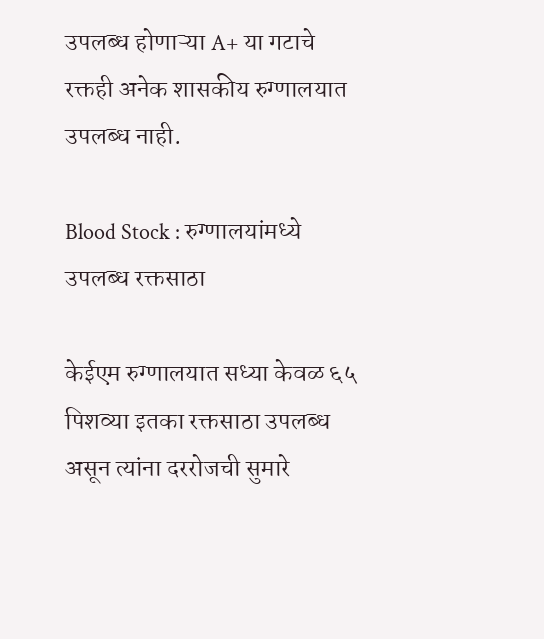उपलब्ध होणाऱ्या A+ या गटाचे रक्तही अनेक शासकीय रुग्णालयात उपलब्ध नाही.

Blood Stock : रुग्णालयांमध्ये उपलब्ध रक्तसाठा

केईएम रुग्णालयात सध्या केवळ ६५ पिशव्या इतका रक्तसाठा उपलब्ध असून त्यांना दररोजची सुमारे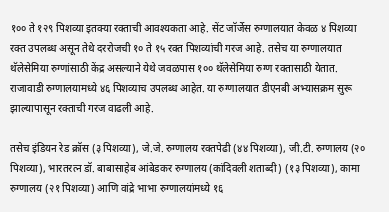१०० ते १२९ पिशव्या इतक्या रक्ताची आवश्यकता आहे. सेंट जॉर्जेस रुग्णालयात केवळ ४ पिशव्या रक्त उपलब्ध असून तेथे दररोजची १० ते १५ रक्त पिशव्यांची गरज आहे. तसेच या रुग्णालयात थॅलेसेमिया रुग्णांसाठी केंद्र असल्याने येथे जवळपास १०० थॅलेसेमिया रुग्ण रक्तासाठी येतात. राजावाडी रुग्णालयामध्ये ४६ पिशव्याच उपलब्ध आहेत. या रुग्णालयात डीएनबी अभ्यासक्रम सुरू झाल्यापासून रक्ताची गरज वाढली आहे.

तसेच इंडियन रेड क्रॉस (३ पिशव्या), जे.जे. रुग्णालय रक्तपेढी (४४ पिशव्या), जी.टी. रुग्णालय (२० पिशव्या), भारतरत्न डॉ. बाबासाहेब आंबेडकर रुग्णालय (कांदिवली शताब्दी) (१३ पिशव्या), कामा रुग्णालय (२१ पिशव्या) आणि वांद्रे भाभा रुग्णालयांमध्ये १६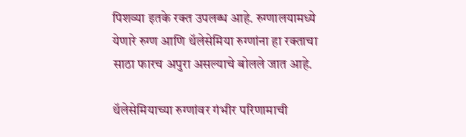पिशव्या इतके रक्त उपलब्ध आहे. रुग्णालयामध्ये येणारे रुग्ण आणि थॅलेसेमिया रुग्णांना हा रक्ताचा साठा फारच अपुरा असल्याचे बोलले जात आहे.

थॅलेसेमियाच्या रुग्णांवर गंभीर परिणामाची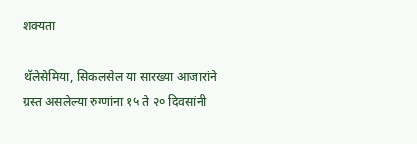शक्यता

थॅलेसेमिया, सिकलसेल या सारख्या आजारांने ग्रस्त असलेल्या रुग्णांना १५ ते २० दिवसांनी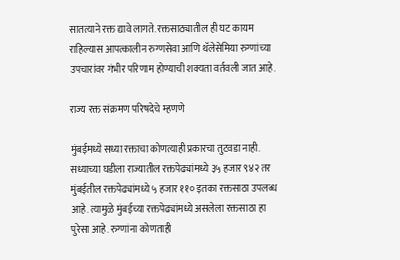सातत्याने रक्त द्यावे लागते. रक्तसाठ्यातील ही घट कायम राहिल्यास आपत्कालीन रुग्णसेवा आणि थॅलेसेमिया रुग्णांच्या उपचारांवर गंभीर परिणाम होण्याची शक्यता वर्तवली जात आहे.

राज्य रक्त संक्रमण परिषदेचे म्हणणे

मुंबईमध्ये सध्या रक्ताचा कोणत्याही प्रकारचा तुटवडा नाही. सध्याच्या घडीला राज्यातील रक्तपेढ्यांमध्ये ३५ हजार ९४२ तर मुंबईतील रक्तपेढ्यांमध्ये ५ हजार ११० इतका रक्तसाठा उपलब्ध आहे. त्यामुळे मुंबईच्या रक्तपेढ्यांमध्ये असलेला रक्तसाठा हा पुरेसा आहे. रुग्णांना कोणताही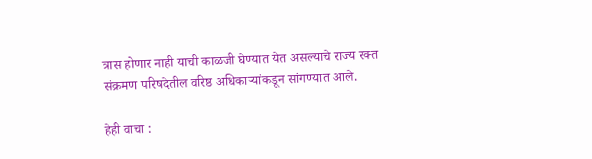त्रास होणार नाही याची काळजी घेण्यात येत असल्याचे राज्य रक्त संक्रमण परिषदेतील वरिष्ठ अधिकाऱ्यांकडून सांगण्यात आले.

हेही वाचा :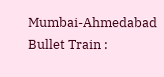Mumbai-Ahmedabad Bullet Train :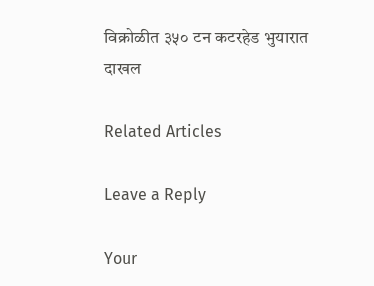विक्रोळीत ३५० टन कटरहेड भुयारात दाखल

Related Articles

Leave a Reply

Your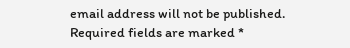email address will not be published. Required fields are marked *